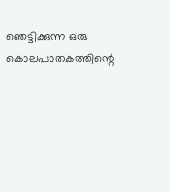ഞെട്ടിക്കുന്ന ഒരു കൊലപാതകത്തിന്റെ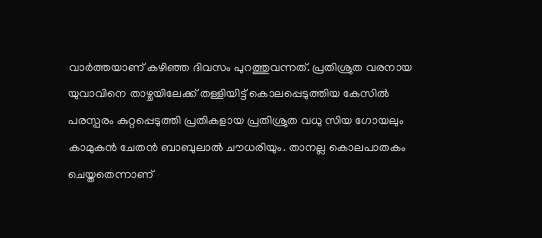വാർത്തയാണ് കഴിഞ്ഞ ദിവസം പുറത്തുവന്നത്. പ്രതിശ്രുത വരനായ യുവാവിനെ താഴ്ചയിലേക്ക് തള്ളിയിട്ട് കൊലപ്പെടുത്തിയ കേസിൽ പരസ്പരം കുറ്റപ്പെടുത്തി പ്രതികളായ പ്രതിശ്രുത വധു സിയ ഗോയലും കാമുകൻ ചേതൻ ബാബുലാൽ ചൗധരിയും. താനല്ല കൊലപാതകം ചെയ്തതെന്നാണ്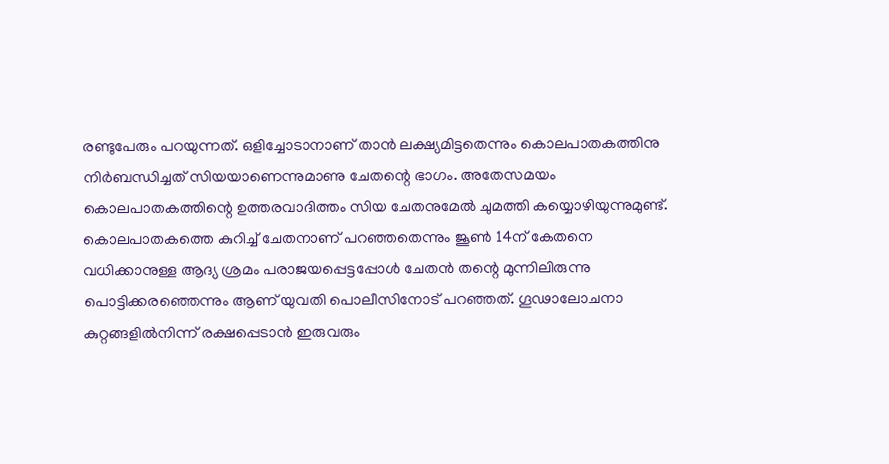രണ്ടുപേരും പറയുന്നത്. ഒളിച്ചോടാനാണ് താൻ ലക്ഷ്യമിട്ടതെന്നും കൊലപാതകത്തിനു നിർബന്ധിച്ചത് സിയയാണെന്നുമാണു ചേതന്റെ ഭാഗം. അതേസമയം കൊലപാതകത്തിന്റെ ഉത്തരവാദിത്തം സിയ ചേതനുമേൽ ചുമത്തി കയ്യൊഴിയുന്നുമുണ്ട്. കൊലപാതകത്തെ കുറിച്ച് ചേതനാണ് പറഞ്ഞതെന്നും ജൂൺ 14ന് കേതനെ വധിക്കാനുള്ള ആദ്യ ശ്രമം പരാജയപ്പെട്ടപ്പോൾ ചേതൻ തന്റെ മുന്നിലിരുന്നു പൊട്ടിക്കരഞ്ഞെന്നും ആണ് യുവതി പൊലീസിനോട് പറഞ്ഞത്. ഗൂഢാലോചനാ കുറ്റങ്ങളിൽനിന്ന് രക്ഷപ്പെടാൻ ഇരുവരും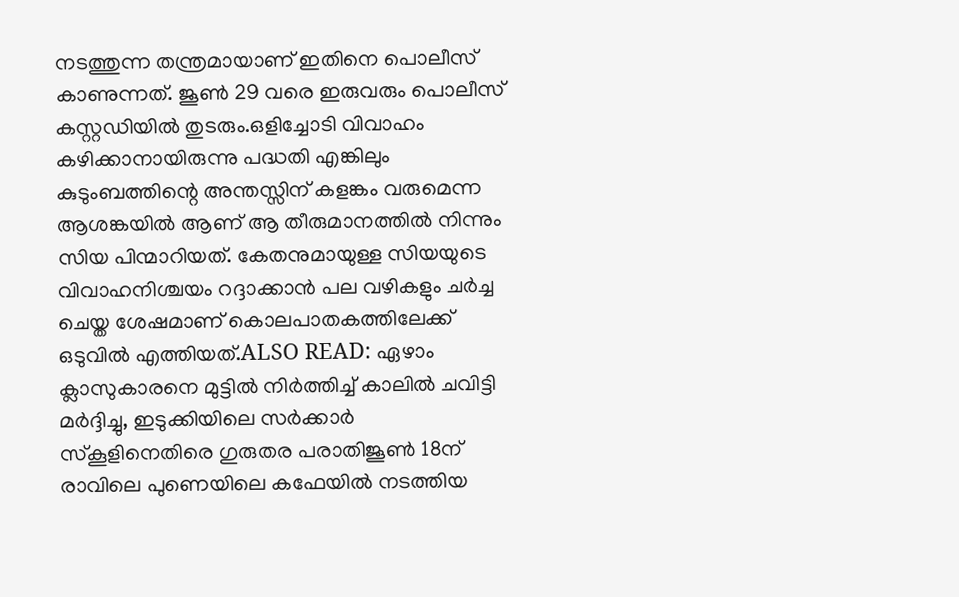നടത്തുന്ന തന്ത്രമായാണ് ഇതിനെ പൊലീസ് കാണുന്നത്. ജൂൺ 29 വരെ ഇരുവരും പൊലീസ് കസ്റ്റഡിയിൽ തുടരും.ഒളിച്ചോടി വിവാഹം കഴിക്കാനായിരുന്നു പദ്ധതി എങ്കിലും കുടുംബത്തിന്റെ അന്തസ്സിന് കളങ്കം വരുമെന്ന ആശങ്കയിൽ ആണ് ആ തീരുമാനത്തിൽ നിന്നും സിയ പിന്മാറിയത്. കേതനുമായുള്ള സിയയുടെ വിവാഹനിശ്ചയം റദ്ദാക്കാൻ പല വഴികളും ചർച്ച ചെയ്ത ശേഷമാണ് കൊലപാതകത്തിലേക്ക് ഒടുവിൽ എത്തിയത്.ALSO READ: ഏഴാം ക്ലാസുകാരനെ മുട്ടിൽ നിർത്തിച്ച് കാലിൽ ചവിട്ടി മർദ്ദിച്ചു, ഇടുക്കിയിലെ സർക്കാ‍ർ സ്കൂളിനെതിരെ ഗുരുതര പരാതിജൂൺ 18ന് രാവിലെ പുണെയിലെ കഫേയിൽ നടത്തിയ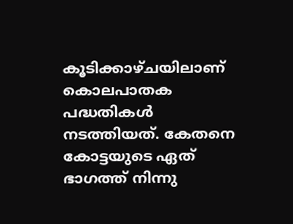കൂടിക്കാഴ്ചയിലാണ് കൊലപാതക പദ്ധതികൾ നടത്തിയത്. കേതനെ കോട്ടയുടെ ഏത് ഭാഗത്ത് നിന്നു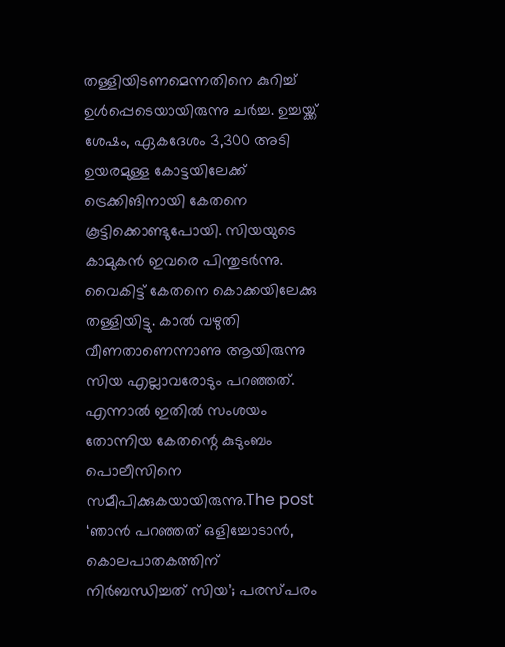തള്ളിയിടണമെന്നതിനെ കുറിച്ച് ഉൾപ്പെടെയായിരുന്നു ചർച്ച. ഉച്ചയ്ക്ക് ശേഷം, ഏകദേശം 3,300 അടി ഉയരമുള്ള കോട്ടയിലേക്ക് ട്രെക്കിങിനായി കേതനെ കൂട്ടിക്കൊണ്ടുപോയി. സിയയുടെ കാമുകൻ ഇവരെ പിന്തുടർന്നു. വൈകിട്ട് കേതനെ കൊക്കയിലേക്കു തള്ളിയിട്ടു. കാൽ വഴുതി വീണതാണെന്നാണു ആയിരുന്നു സിയ എല്ലാവരോടും പറഞ്ഞത്. എന്നാൽ ഇതിൽ സംശയം തോന്നിയ കേതന്റെ കുടുംബം പൊലീസിനെ സമീപിക്കുകയായിരുന്നു.The post ‘ഞാൻ പറഞ്ഞത് ഒളിച്ചോടാൻ, കൊലപാതകത്തിന് നിർബന്ധിച്ചത് സിയ’; പരസ്പരം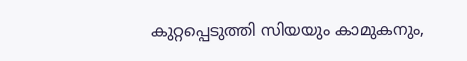കുറ്റപ്പെടുത്തി സിയയും കാമുകനും,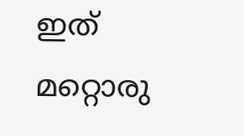ഇത് മറ്റൊരു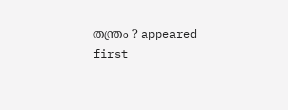തന്ത്രം ? appeared first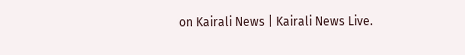on Kairali News | Kairali News Live.